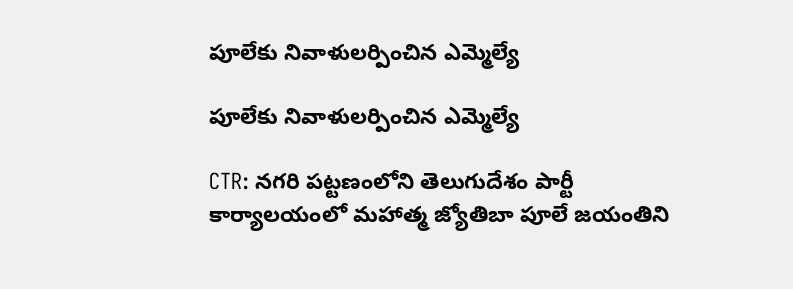పూలేకు నివాళులర్పించిన ఎమ్మెల్యే

పూలేకు నివాళులర్పించిన ఎమ్మెల్యే

CTR: నగరి పట్టణంలోని తెలుగుదేశం పార్టీ కార్యాలయంలో మహాత్మ జ్యోతిబా పూలే జయంతిని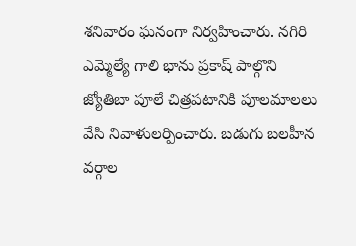శనివారం ఘనంగా నిర్వహించారు. నగిరి ఎమ్మెల్యే గాలి భాను ప్రకాష్ పాల్గొని జ్యోతిబా పూలే చిత్రపటానికి పూలమాలలు వేసి నివాళులర్పించారు. బడుగు బలహీన వర్గాల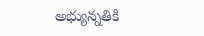అభ్యున్నతికి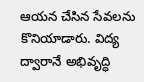ఆయన చేసిన సేవలను కొనియాడారు. విద్య ద్వారానే అభివృద్ధి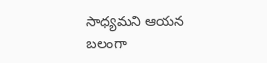సాధ్యమని ఆయన బలంగా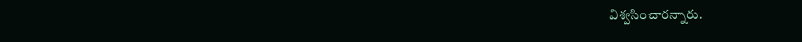విశ్వసించారన్నారు.